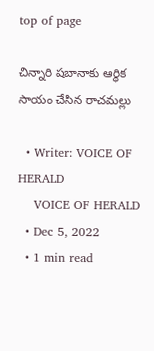top of page

చిన్నారి షబానాకు ఆర్ధిక సాయం చేసిన రాచమల్లు

  • Writer: VOICE OF HERALD
    VOICE OF HERALD
  • Dec 5, 2022
  • 1 min read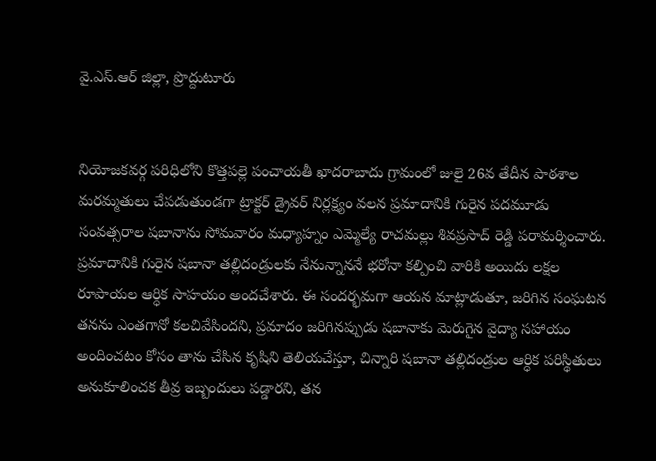వై.ఎస్.ఆర్ జిల్లా, ప్రొద్దుటూరు


నియోజకవర్గ పరిధిలోని కొత్తపల్లె పంచాయతీ ఖాదరాబాదు గ్రామంలో జులై 26వ తేదీన పాఠశాల మరమ్మతులు చేపడుతుండగా ట్రాక్టర్ డ్రైవర్ నిర్లక్ష్యం వలన ప్రమాదానికి గురైన పదమూడు సంవత్సరాల షబానాను సోమవారం మధ్యాహ్నం ఎమ్మెల్యే రాచమల్లు శివప్రసాద్ రెడ్డి పరామర్శించారు. ప్రమాదానికి గురైన షబానా తల్లిదండ్రులకు నేనున్నాననే భరోనా కల్పించి వారికి అయిదు లక్షల రూపాయల ఆర్ధిక సాహయం అందచేశారు. ఈ సందర్భమగా ఆయన మాట్లాడుతూ, జరిగిన సంఘటన తనను ఎంతగానో కలచివేసిందని, ప్రమాదం జరిగినప్పుడు షబానాకు మెరుగైన వైద్యా సహాయం అందించటం కోసం తాను చేసిన కృషిని తెలియచేస్తూ, చిన్నారి షబానా తల్లిదండ్రుల ఆర్ధిక పరిస్థితులు అనుకూలించక తీవ్ర ఇబ్బందులు పడ్డారని, తన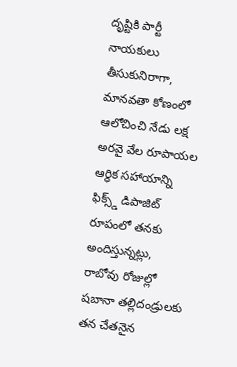దృష్టికి పార్టీ నాయకులు తీసుకునిరాగా, మానవతా కోణంలో ఆలోచించి నేడు లక్ష అరవై వేల రూపాయల ఆర్ధిక సహాయాన్ని ఫిక్స్డ్ డిపాజిట్ రూపంలో తనకు అందిస్తున్నట్లు, రాబోవు రోజుల్లో షబానా తల్లిదండ్రులకు తన చేతనైన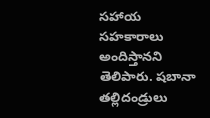సహాయ సహకారాలు అందిస్తానని తెలిపారు. షబానా తల్లిదండ్రులు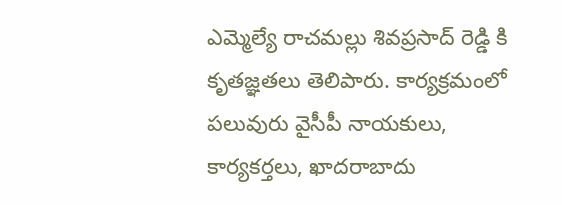ఎమ్మెల్యే రాచమల్లు శివప్రసాద్ రెడ్డి కి కృతజ్ఞతలు తెలిపారు. కార్యక్రమంలో పలువురు వైసీపీ నాయకులు, కార్యకర్తలు, ఖాదరాబాదు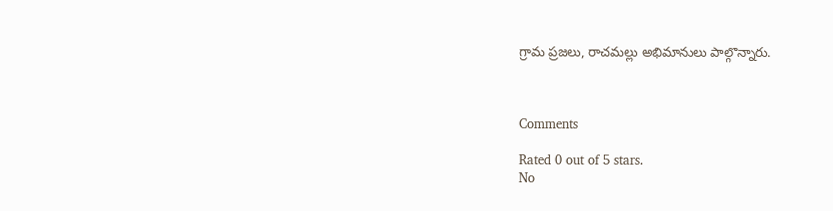గ్రామ ప్రజలు, రాచమల్లు అభిమానులు పాల్గొన్నారు.



Comments

Rated 0 out of 5 stars.
No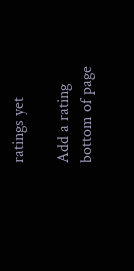ratings yet

Add a rating
bottom of page